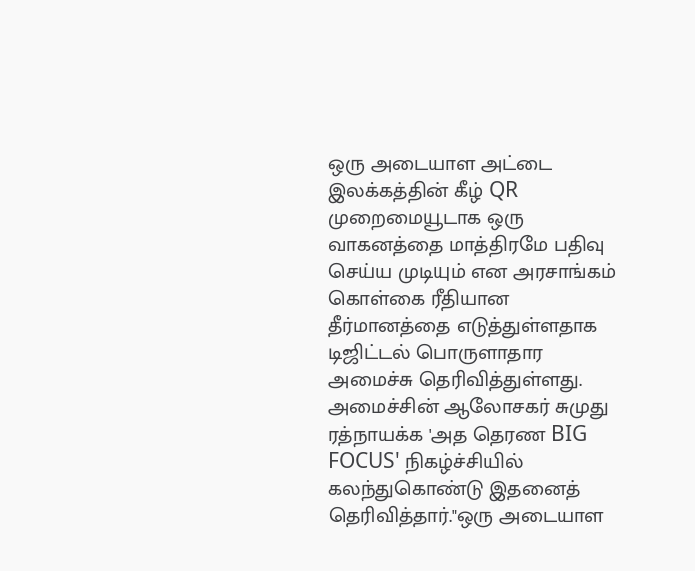ஒரு அடையாள அட்டை இலக்கத்தின் கீழ் QR முறைமையூடாக ஒரு வாகனத்தை மாத்திரமே பதிவு செய்ய முடியும் என அரசாங்கம் கொள்கை ரீதியான தீர்மானத்தை எடுத்துள்ளதாக டிஜிட்டல் பொருளாதார அமைச்சு தெரிவித்துள்ளது.
அமைச்சின் ஆலோசகர் சுமுது ரத்நாயக்க 'அத தெரண BIG FOCUS' நிகழ்ச்சியில் கலந்துகொண்டு இதனைத் தெரிவித்தார்."ஒரு அடையாள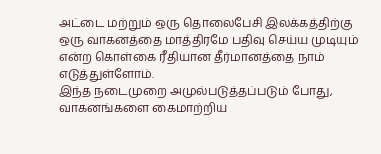அட்டை மற்றும் ஒரு தொலைபேசி இலக்கத்திற்கு ஒரு வாகனத்தை மாத்திரமே பதிவு செய்ய முடியும் என்ற கொள்கை ரீதியான தீர்மானத்தை நாம் எடுத்துள்ளோம்.
இந்த நடைமுறை அமுல்படுத்தப்படும் போது, வாகனங்களை கைமாற்றிய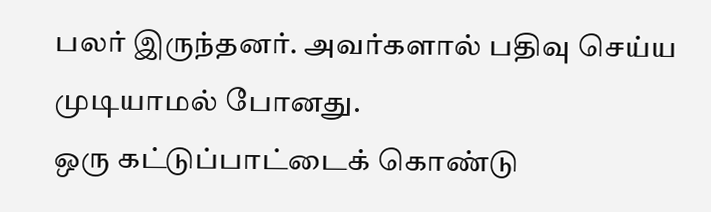பலர் இருந்தனர். அவர்களால் பதிவு செய்ய முடியாமல் போனது.
ஒரு கட்டுப்பாட்டைக் கொண்டு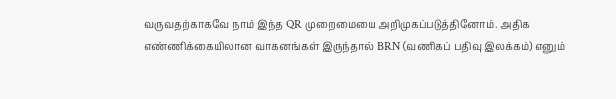வருவதற்காகவே நாம் இந்த QR முறைமையை அறிமுகப்படுத்தினோம். அதிக எண்ணிக்கையிலான வாகனங்கள் இருந்தால் BRN (வணிகப் பதிவு இலக்கம்) எனும்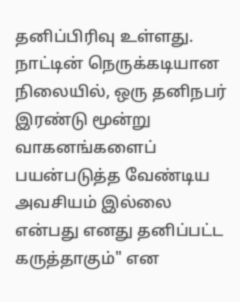தனிப்பிரிவு உள்ளது.
நாட்டின் நெருக்கடியான நிலையில், ஒரு தனிநபர் இரண்டு மூன்று வாகனங்களைப் பயன்படுத்த வேண்டிய அவசியம் இல்லை என்பது எனது தனிப்பட்ட கருத்தாகும்" என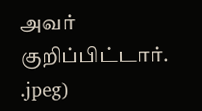அவர் குறிப்பிட்டார்.
.jpeg)